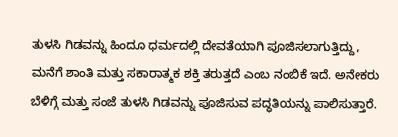ತುಳಸಿ ಗಿಡವನ್ನು ಹಿಂದೂ ಧರ್ಮದಲ್ಲಿ ದೇವತೆಯಾಗಿ ಪೂಜಿಸಲಾಗುತ್ತಿದ್ದು, ಮನೆಗೆ ಶಾಂತಿ ಮತ್ತು ಸಕಾರಾತ್ಮಕ ಶಕ್ತಿ ತರುತ್ತದೆ ಎಂಬ ನಂಬಿಕೆ ಇದೆ. ಅನೇಕರು ಬೆಳಿಗ್ಗೆ ಮತ್ತು ಸಂಜೆ ತುಳಸಿ ಗಿಡವನ್ನು ಪೂಜಿಸುವ ಪದ್ಧತಿಯನ್ನು ಪಾಲಿಸುತ್ತಾರೆ.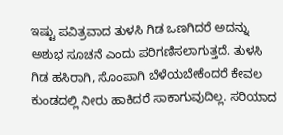ಇಷ್ಟು ಪವಿತ್ರವಾದ ತುಳಸಿ ಗಿಡ ಒಣಗಿದರೆ ಅದನ್ನು ಅಶುಭ ಸೂಚನೆ ಎಂದು ಪರಿಗಣಿಸಲಾಗುತ್ತದೆ. ತುಳಸಿ ಗಿಡ ಹಸಿರಾಗಿ, ಸೊಂಪಾಗಿ ಬೆಳೆಯಬೇಕೆಂದರೆ ಕೇವಲ ಕುಂಡದಲ್ಲಿ ನೀರು ಹಾಕಿದರೆ ಸಾಕಾಗುವುದಿಲ್ಲ. ಸರಿಯಾದ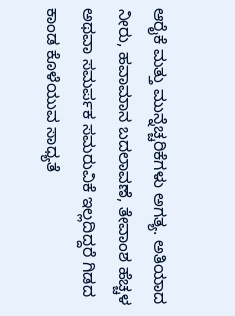ಆರೈಕೆ ಮತ್ತು ಮುನ್ನೆಚ್ಚರಿಕೆಗಳು ಅಗತ್ಯ. ಅತಿಯಾದ ನೀರು, ಹವಾಮಾನ ಬದಲಾವಣೆ, ತೇವಾಂಶ ಹೆಚ್ಚಳ ಅಥವಾ ಸಮರ್ಪಕ ಸಮರುವಿಕೆ ಇಲ್ಲದಿದ್ದರೆ ಗಿಡದ ಕಾಂಡ ಕೊಳೆಯುವ ಸಾಧ್ಯತೆ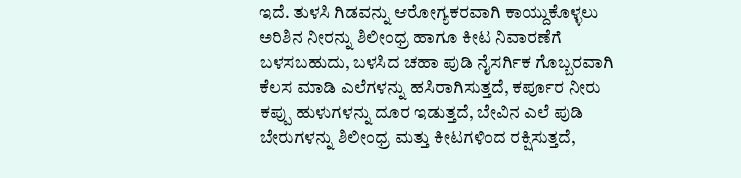ಇದೆ. ತುಳಸಿ ಗಿಡವನ್ನು ಆರೋಗ್ಯಕರವಾಗಿ ಕಾಯ್ದುಕೊಳ್ಳಲು ಅರಿಶಿನ ನೀರನ್ನು ಶಿಲೀಂಧ್ರ ಹಾಗೂ ಕೀಟ ನಿವಾರಣೆಗೆ ಬಳಸಬಹುದು, ಬಳಸಿದ ಚಹಾ ಪುಡಿ ನೈಸರ್ಗಿಕ ಗೊಬ್ಬರವಾಗಿ ಕೆಲಸ ಮಾಡಿ ಎಲೆಗಳನ್ನು ಹಸಿರಾಗಿಸುತ್ತದೆ, ಕರ್ಪೂರ ನೀರು ಕಪ್ಪು ಹುಳುಗಳನ್ನು ದೂರ ಇಡುತ್ತದೆ, ಬೇವಿನ ಎಲೆ ಪುಡಿ ಬೇರುಗಳನ್ನು ಶಿಲೀಂಧ್ರ ಮತ್ತು ಕೀಟಗಳಿಂದ ರಕ್ಷಿಸುತ್ತದೆ,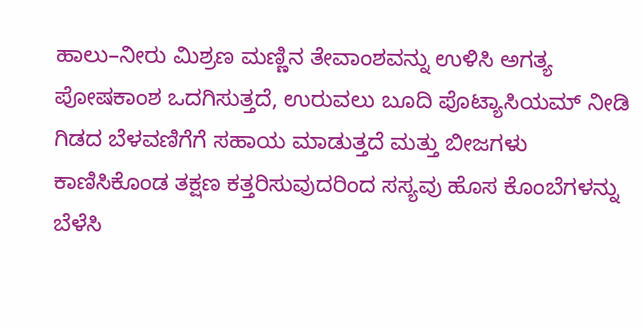ಹಾಲು–ನೀರು ಮಿಶ್ರಣ ಮಣ್ಣಿನ ತೇವಾಂಶವನ್ನು ಉಳಿಸಿ ಅಗತ್ಯ ಪೋಷಕಾಂಶ ಒದಗಿಸುತ್ತದೆ, ಉರುವಲು ಬೂದಿ ಪೊಟ್ಯಾಸಿಯಮ್ ನೀಡಿ ಗಿಡದ ಬೆಳವಣಿಗೆಗೆ ಸಹಾಯ ಮಾಡುತ್ತದೆ ಮತ್ತು ಬೀಜಗಳು ಕಾಣಿಸಿಕೊಂಡ ತಕ್ಷಣ ಕತ್ತರಿಸುವುದರಿಂದ ಸಸ್ಯವು ಹೊಸ ಕೊಂಬೆಗಳನ್ನು ಬೆಳೆಸಿ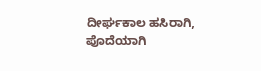ದೀರ್ಘಕಾಲ ಹಸಿರಾಗಿ, ಪೊದೆಯಾಗಿ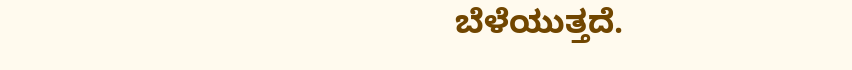ಬೆಳೆಯುತ್ತದೆ.